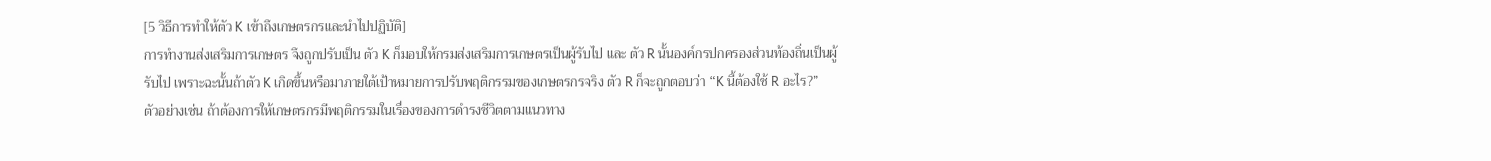[5 วิธีการทำให้ตัว K เข้าถึงเกษตรกรและนำไปปฏิบัติ]
การทำงานส่งเสริมการเกษตร จึงถูกปรับเป็น ตัว K ก็มอบให้กรมส่งเสริมการเกษตรเป็นผู้รับไป และ ตัว R นั้นองค์กรปกครองส่วนท้องถิ่นเป็นผู้รับไป เพราะฉะนั้นถ้าตัว K เกิดขึ้นหรือมาภายใต้เป้าหมายการปรับพฤติกรรมของเกษตรกรจริง ตัว R ก็จะถูกตอบว่า “K นี้ต้องใช้ R อะไร?”
ตัวอย่างเช่น ถ้าต้องการให้เกษตรกรมีพฤติกรรมในเรื่องของการดำรงชีวิตตามแนวทาง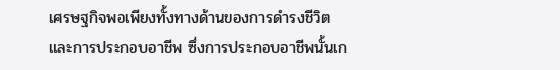เศรษฐกิจพอเพียงทั้งทางด้านของการดำรงชีวิตและการประกอบอาชีพ ซึ่งการประกอบอาชีพนั้นเก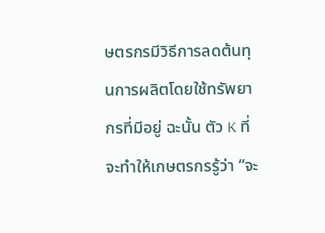ษตรกรมีวิธีการลดต้นทุนการผลิตโดยใช้ทรัพยากรที่มีอยู่ ฉะนั้น ตัว K ที่จะทำให้เกษตรกรรู้ว่า “จะ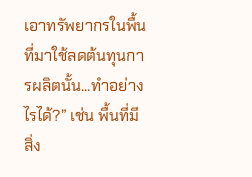เอาทรัพยากรในพื้นที่มาใช้ลดต้นทุนการผลิตนั้น...ทำอย่างไรได้?” เช่น พื้นที่มีสิ่ง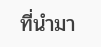ที่นำมา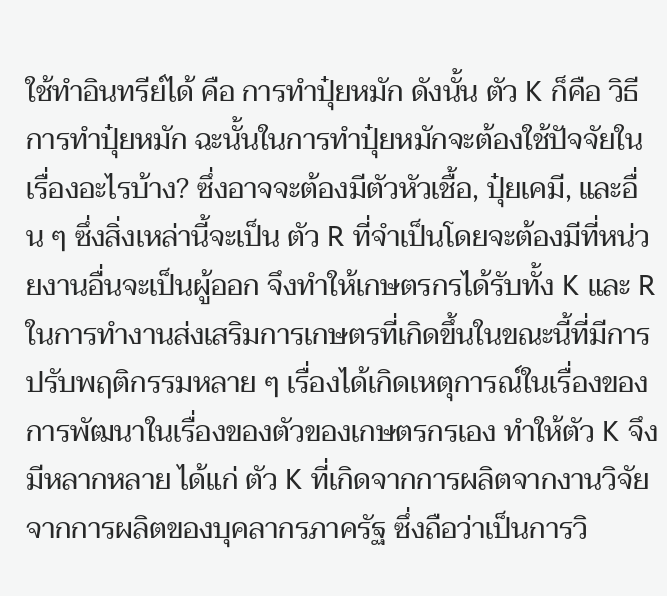ใช้ทำอินทรีย์ได้ คือ การทำปุ๋ยหมัก ดังนั้น ตัว K ก็คือ วิธีการทำปุ๋ยหมัก ฉะนั้นในการทำปุ๋ยหมักจะต้องใช้ปัจจัยในเรื่องอะไรบ้าง? ซึ่งอาจจะต้องมีตัวหัวเชื้อ, ปุ๋ยเคมี, และอื่น ๆ ซึ่งสิ่งเหล่านี้จะเป็น ตัว R ที่จำเป็นโดยจะต้องมีที่หน่วยงานอื่นจะเป็นผู้ออก จึงทำให้เกษตรกรได้รับทั้ง K และ R
ในการทำงานส่งเสริมการเกษตรที่เกิดขึ้นในขณะนี้ที่มีการปรับพฤติกรรมหลาย ๆ เรื่องได้เกิดเหตุการณ์ในเรื่องของการพัฒนาในเรื่องของตัวของเกษตรกรเอง ทำให้ตัว K จึงมีหลากหลาย ได้แก่ ตัว K ที่เกิดจากการผลิตจากงานวิจัย จากการผลิตของบุคลากรภาครัฐ ซึ่งถือว่าเป็นการวิ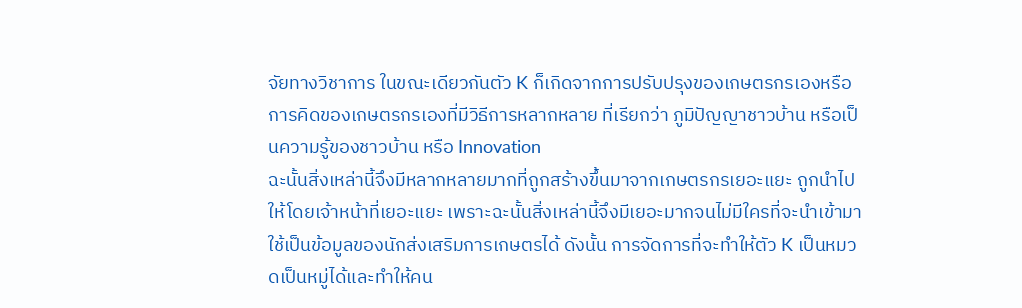จัยทางวิชาการ ในขณะเดียวกันตัว K ก็เกิดจากการปรับปรุงของเกษตรกรเองหรือการคิดของเกษตรกรเองที่มีวิธีการหลากหลาย ที่เรียกว่า ภูมิปัญญาชาวบ้าน หรือเป็นความรู้ของชาวบ้าน หรือ Innovation
ฉะนั้นสิ่งเหล่านี้จึงมีหลากหลายมากที่ถูกสร้างขึ้นมาจากเกษตรกรเยอะแยะ ถูกนำไปให้โดยเจ้าหน้าที่เยอะแยะ เพราะฉะนั้นสิ่งเหล่านี้จึงมีเยอะมากจนไม่มีใครที่จะนำเข้ามาใช้เป็นข้อมูลของนักส่งเสริมการเกษตรได้ ดังนั้น การจัดการที่จะทำให้ตัว K เป็นหมวดเป็นหมู่ได้และทำให้คน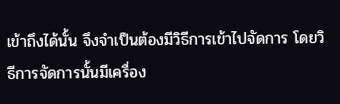เข้าถึงได้นั้น จึงจำเป็นต้องมีวิธีการเข้าไปจัดการ โดยวิธีการจัดการนั้นมีเครื่อง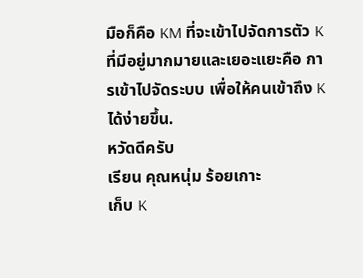มือก็คือ KM ที่จะเข้าไปจัดการตัว K ที่มีอยู่มากมายและเยอะแยะคือ การเข้าไปจัดระบบ เพื่อให้คนเข้าถึง K ได้ง่ายขึ้น.
หวัดดีครับ
เรียน คุณหนุ่ม ร้อยเกาะ
เก็บ K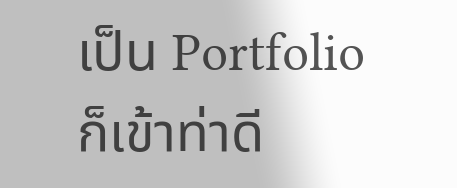เป็น Portfolio ก็เข้าท่าดี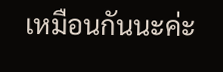เหมือนกันนะค่ะ